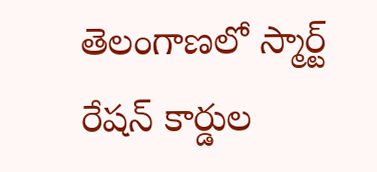తెలంగాణలో స్మార్ట్ రేషన్ కార్డుల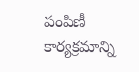పంపిణీ కార్యక్రమాన్ని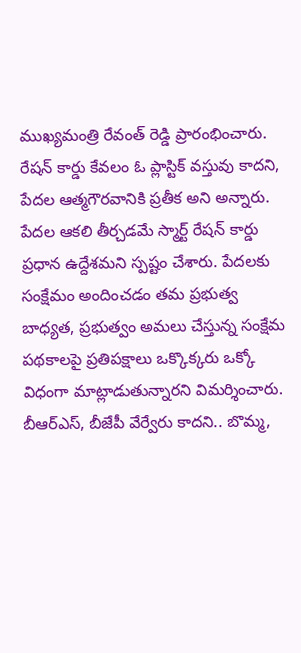ముఖ్యమంత్రి రేవంత్ రెడ్డి ప్రారంభించారు. రేషన్ కార్డు కేవలం ఓ ప్లాస్టిక్ వస్తువు కాదని, పేదల ఆత్మగౌరవానికి ప్రతీక అని అన్నారు. పేదల ఆకలి తీర్చడమే స్మార్ట్ రేషన్ కార్డు ప్రధాన ఉద్దేశమని స్పష్టం చేశారు. పేదలకు సంక్షేమం అందించడం తమ ప్రభుత్వ బాధ్యత, ప్రభుత్వం అమలు చేస్తున్న సంక్షేమ పథకాలపై ప్రతిపక్షాలు ఒక్కొక్కరు ఒక్కో విధంగా మాట్లాడుతున్నారని విమర్శించారు. బీఆర్ఎస్, బీజేపీ వేర్వేరు కాదని.. బొమ్మ,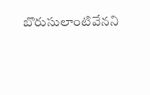బొరుసులాంటివేనని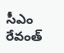సీఎం రేవంత్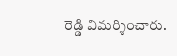రెడ్డి విమర్శించారు.